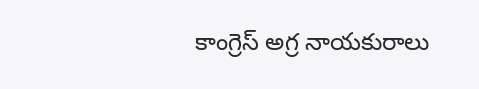కాంగ్రెస్ అగ్ర నాయకురాలు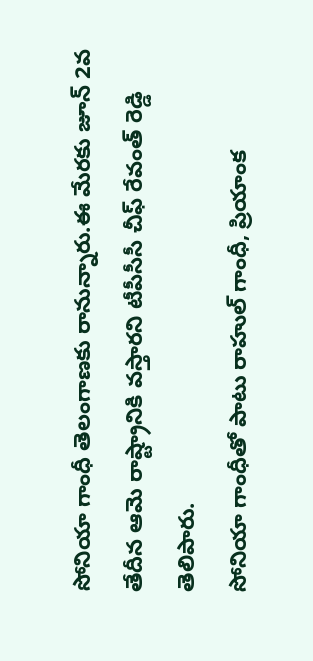సోనియా గాంధీ తెలంగాణకు రానున్నారు.ఈ మేరకు జూన్ 2వ తేదీన ఆమె రాష్ట్రానికి వస్తారని టీపీసీసీ చీఫ్ రేవంత్ రెడ్డి తెలిపారు.
సోనియా గాంధీతో పాటు రాహుల్ గాంధీ, ప్రియాంక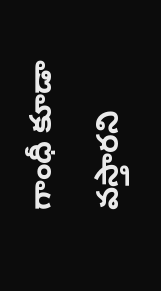గాంధీ కూడా వస్తారని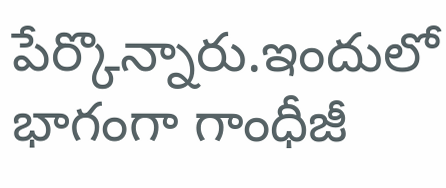పేర్కొన్నారు.ఇందులో భాగంగా గాంధీజీ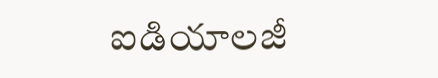ఐడియాలజీ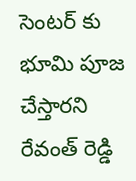సెంటర్ కు భూమి పూజ చేస్తారని రేవంత్ రెడ్డి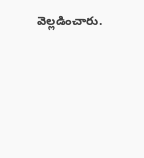వెల్లడించారు.